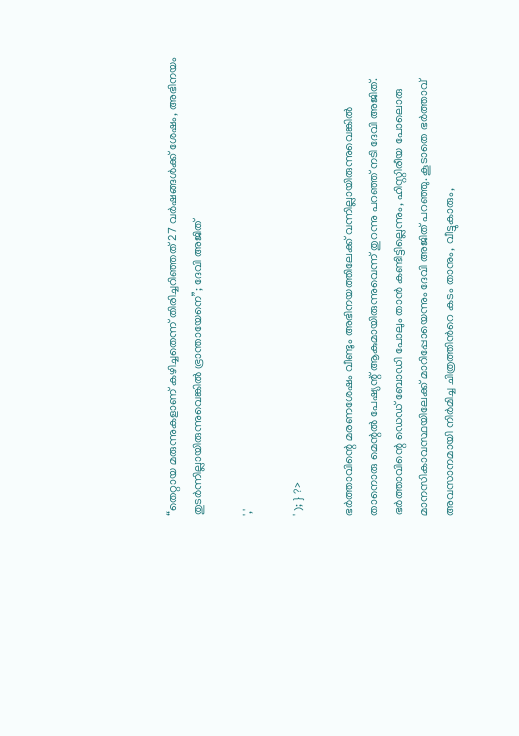“തെറ്റായ മരുന്നുകളാണ് കഴിച്ചതെന്ന് തിരിച്ചറിഞ്ഞത് 27 വർഷങ്ങൾക്ക് ശേഷം, അഭിനയം തുടർന്നില്ലായിരുന്നുവെങ്കിൽ ഭ്രാന്തായേനെ”; ദേവി അജിത്

','

' ); } ?>

ഭർത്താവിന്റെ മരണശേഷം വീണ്ടും അഭിനയത്തിലേക്ക് വന്നില്ലായിരുന്നുവെങ്കിൽ താനൊരു മെന്റൽ പേഷ്യന്റ് ആകുമായിരുന്നുവെന്ന് തുറന്നു പറഞ്ഞ് നടി ദേവി അജിത്. ഭർത്താവിന്റെ ഡെഡ് ബോഡി പോലും താൻ കണ്ടിട്ടില്ലെന്നും, ഹിസ്റ്റിരീയ പോലൊരു മാനസികാവസ്ഥയിലേക്ക് മാറിപ്പോയെന്നും ദേവി അജിത് പറഞ്ഞു. കൂടാതെ ഭർത്താവ് അവസാനമായി നിർമിച്ച ചിത്രത്തിൻറെ കടം താനും, വീട്ടുകാരും,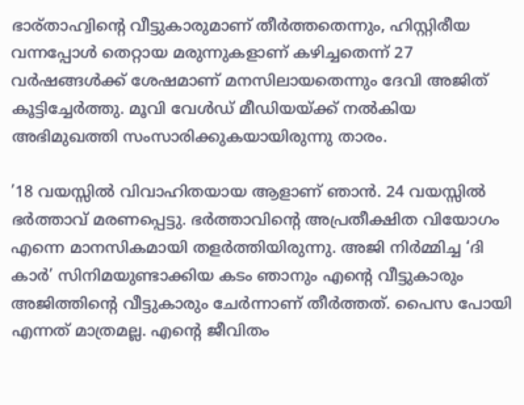ഭാര്താഹ്വിന്റെ വീട്ടുകാരുമാണ് തീർത്തതെന്നും, ഹിസ്റ്റിരീയ വന്നപ്പോൾ തെറ്റായ മരുന്നുകളാണ് കഴിച്ചതെന്ന് 27 വർഷങ്ങൾക്ക് ശേഷമാണ് മനസിലായതെന്നും ദേവി അജിത് കൂട്ടിച്ചേർത്തു. മൂവി വേള്‍ഡ് മീഡിയയ്ക്ക് നല്‍കിയ അഭിമുഖത്തി സംസാരിക്കുകയായിരുന്നു താരം.

’18 വയസ്സില്‍ വിവാഹിതയായ ആളാണ് ഞാന്‍. 24 വയസ്സില്‍ ഭര്‍ത്താവ് മരണപ്പെട്ടു. ഭര്‍ത്താവിന്റെ അപ്രതീക്ഷിത വിയോഗം എന്നെ മാനസികമായി തളര്‍ത്തിയിരുന്നു. അജി നിര്‍മ്മിച്ച ‘ദി കാർ’ സിനിമയുണ്ടാക്കിയ കടം ഞാനും എന്റെ വീട്ടുകാരും അജിത്തിന്റെ വീട്ടുകാരും ചേർന്നാണ് തീർത്തത്. പൈസ പോയി എന്നത് മാത്രമല്ല. എന്റെ ജീവിതം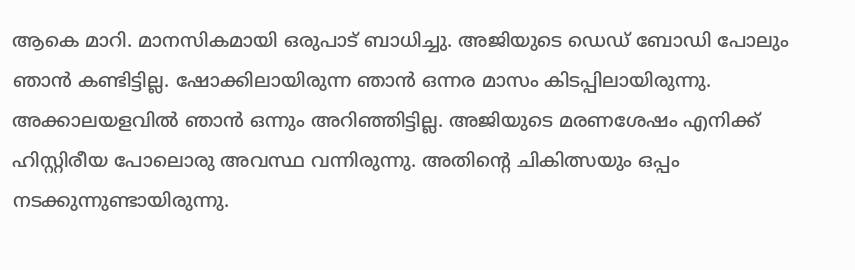ആകെ മാറി. മാനസികമായി ഒരുപാട് ബാധിച്ചു. അജിയുടെ ഡെഡ് ബോഡി പോലും ഞാൻ കണ്ടിട്ടില്ല. ഷോക്കിലായിരുന്ന ഞാന്‍ ഒന്നര മാസം കിടപ്പിലായിരുന്നു. അക്കാലയളവില്‍ ഞാന്‍ ഒന്നും അറി‍ഞ്ഞിട്ടില്ല. അജിയുടെ മരണശേഷം എനിക്ക് ഹിസ്റ്റിരീയ പോലൊരു അവസ്ഥ വന്നിരുന്നു. അതിന്റെ ചികിത്സയും ഒപ്പം നടക്കുന്നുണ്ടായിരുന്നു.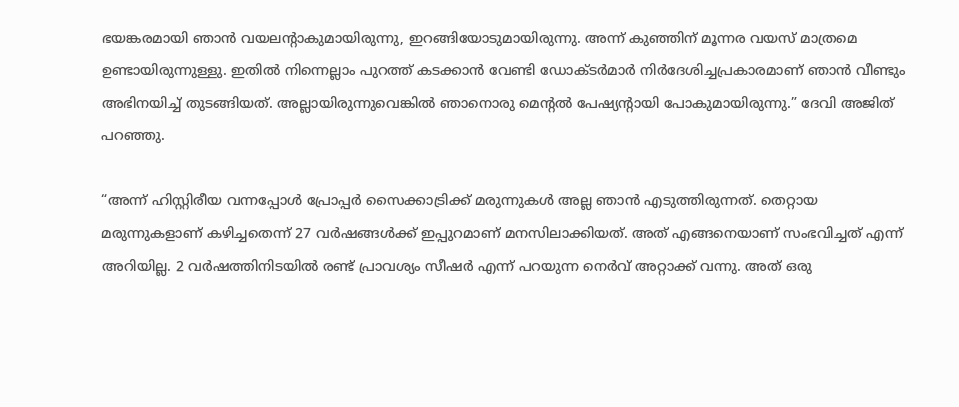ഭയങ്കരമായി ഞാൻ വയലന്റാകുമായിരുന്നു, ഇറങ്ങിയോടുമായിരുന്നു. അന്ന് കുഞ്ഞിന് മൂന്നര വയസ് മാത്രമെ ഉണ്ടായിരുന്നുള്ളു. ഇതിൽ നിന്നെല്ലാം പുറത്ത് കടക്കാൻ വേണ്ടി ഡോക്ടർ‌മാർ നിർദേശിച്ചപ്രകാരമാണ് ഞാൻ വീണ്ടും അഭിനയിച്ച് തുടങ്ങിയത്. അല്ലായിരുന്നുവെങ്കിൽ ഞാനൊരു മെന്റൽ പേഷ്യന്റായി പോകുമായിരുന്നു.” ദേവി അജിത് പറഞ്ഞു.

“അന്ന് ഹിസ്റ്റിരീയ വന്നപ്പോൾ പ്രോപ്പർ സൈക്കാട്രിക്ക് മരുന്നുകൾ അല്ല ഞാൻ എടുത്തിരുന്നത്. തെറ്റായ മരുന്നുകളാണ് കഴിച്ചതെന്ന് 27 വര്‍ഷങ്ങള്‍ക്ക് ഇപ്പുറമാണ് മനസിലാക്കിയത്. അത് എങ്ങനെയാണ് സംഭവിച്ചത് എന്ന് അറിയില്ല. 2 വര്‍ഷത്തിനിടയില്‍ രണ്ട് പ്രാവശ്യം സീഷര്‍ എന്ന് പറയുന്ന നെര്‍വ് അറ്റാക്ക് വന്നു. അത് ഒരു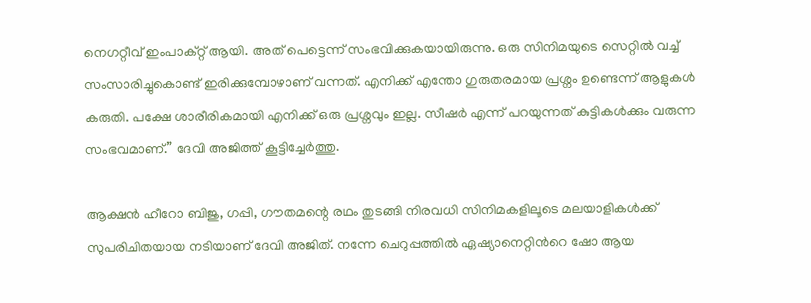നെഗറ്റീവ് ഇംപാക്റ്റ് ആയി. അത് പെട്ടെന്ന് സംഭവിക്കുകയായിരുന്നു. ഒരു സിനിമയുടെ സെറ്റില്‍ വച്ച് സംസാരിച്ചുകൊണ്ട് ഇരിക്കുമ്പോഴാണ് വന്നത്. എനിക്ക് എന്തോ ഗുരുതരമായ പ്രശ്നം ഉണ്ടെന്ന് ആളുകള്‍ കരുതി. പക്ഷേ ശാരീരികമായി എനിക്ക് ഒരു പ്രശ്നവും ഇല്ല. സീഷര്‍ എന്ന് പറയുന്നത് കുട്ടികള്‍ക്കും വരുന്ന സംഭവമാണ്.” ദേവി അജിത്ത് കൂട്ടിച്ചേർത്തു.

ആക്ഷൻ ഹീറോ ബിജു, ഗപ്പി, ഗൗതമന്റെ രഥം തുടങ്ങി നിരവധി സിനിമകളിലൂടെ മലയാളികൾക്ക് സുപരിചിതയായ നടിയാണ് ദേവി അജിത്. നന്നേ ചെറുപ്പത്തില്‍ ഏഷ്യാനെറ്റിന്‍റെ ഷോ ആയ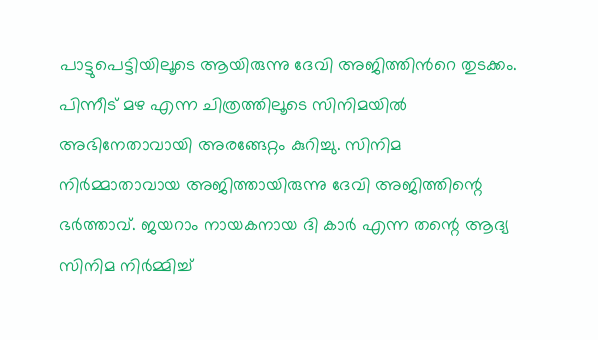പാട്ടുപെട്ടിയിലൂടെ ആയിരുന്നു ദേവി അജിത്തിന്‍റെ തുടക്കം. പിന്നീട് മഴ എന്ന ചിത്രത്തിലൂടെ സിനിമയില്‍ അഭിനേതാവായി അരങ്ങേറ്റം കുറിച്ചു. സിനിമ നിര്‍മ്മാതാവായ അജിത്തായിരുന്നു ദേവി അജിത്തിന്റെ ഭർത്താവ്. ജയറാം നായകനായ ദി കാര്‍ എന്ന തന്റെ ആദ്യ സിനിമ നിര്‍മ്മിച്ച്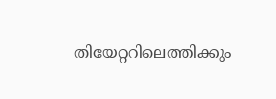തിയേറ്ററിലെത്തിക്കും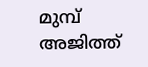മുമ്പ് അജിത്ത്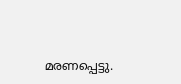മരണപ്പെട്ടു.